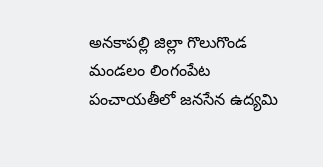అనకాపల్లి జిల్లా గొలుగొండ మండలం లింగంపేట పంచాయతీలో జనసేన ఉద్యమి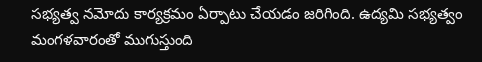సభ్యత్వ నమోదు కార్యక్రమం ఏర్పాటు చేయడం జరిగింది. ఉద్యమి సభ్యత్వం మంగళవారంతో ముగుస్తుంది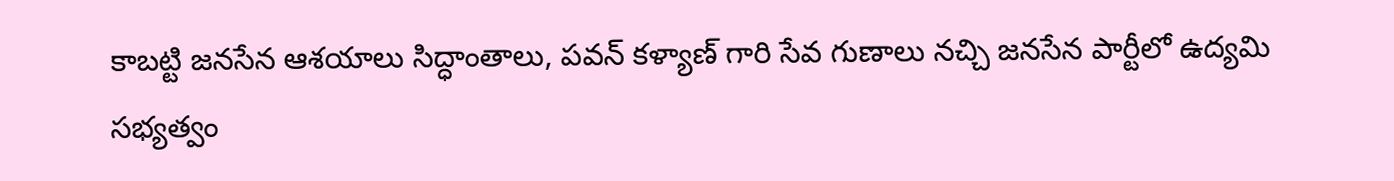కాబట్టి జనసేన ఆశయాలు సిద్ధాంతాలు, పవన్ కళ్యాణ్ గారి సేవ గుణాలు నచ్చి జనసేన పార్టీలో ఉద్యమి సభ్యత్వం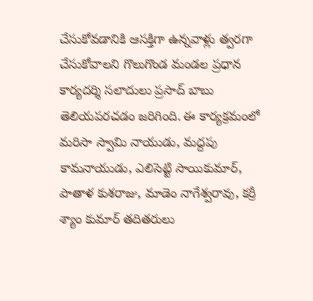చేసుకోవడానికి ఆసక్తిగా ఉన్నవాళ్లు త్వరగా చేసుకోవాలని గొలుగొండ మండల ప్రధాన కార్యదర్శి సలాదులు ప్రసాద్ బాబు తెలియపరచడం జరిగింది. ఈ కార్యక్రమంలో మరిసా స్వామి నాయుడు, మద్దపు కామనాయుడు, ఎలిసెట్టి సాయికుమార్, పాతాళ కుశరాజు, మాడెం నాగేశ్వరావు, కర్రీ శ్యాం కుమార్ తదితరులు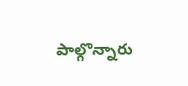పాల్గొన్నారు